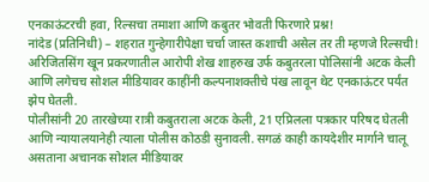एनकाऊंटरची हवा, रिल्सचा तमाशा आणि कबुतर भोवती फिरणारे प्रश्न!
नांदेड (प्रतिनिधी) – शहरात गुन्हेगारीपेक्षा चर्चा जास्त कशाची असेल तर ती म्हणजे रिल्सची! अरिजितसिंग खून प्रकरणातील आरोपी शेख शाहरुख उर्फ कबुतरला पोलिसांनी अटक केली आणि लगेचच सोशल मीडियावर काहींनी कल्पनाशक्तीचे पंख लावून थेट एनकाऊंटर पर्यंत झेप घेतली.
पोलीसांनी 20 तारखेच्या रात्री कबुतराला अटक केली, 21 एप्रिलला पत्रकार परिषद घेतली आणि न्यायालयानेही त्याला पोलीस कोठडी सुनावली. सगळं काही कायदेशीर मार्गाने चालू असताना अचानक सोशल मीडियावर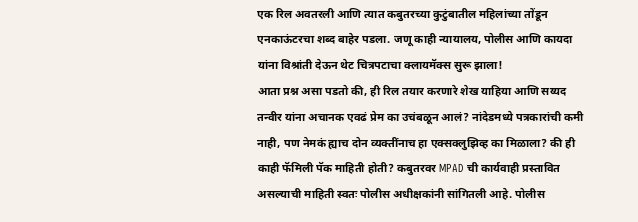एक रिल अवतरली आणि त्यात कबुतरच्या कुटुंबातील महिलांच्या तोंडून एनकाऊंटरचा शब्द बाहेर पडला. जणू काही न्यायालय, पोलीस आणि कायदा यांना विश्रांती देऊन थेट चित्रपटाचा क्लायमॅक्स सुरू झाला!
आता प्रश्न असा पडतो की, ही रिल तयार करणारे शेख याहिया आणि सय्यद तन्वीर यांना अचानक एवढं प्रेम का उचंबळून आलं? नांदेडमध्ये पत्रकारांची कमी नाही, पण नेमकं ह्याच दोन व्यक्तींनाच हा एक्सक्लुझिव्ह का मिळाला? की ही काही फॅमिली पॅक माहिती होती? कबुतरवर MPAD ची कार्यवाही प्रस्तावित असल्याची माहिती स्वतः पोलीस अधीक्षकांनी सांगितली आहे. पोलीस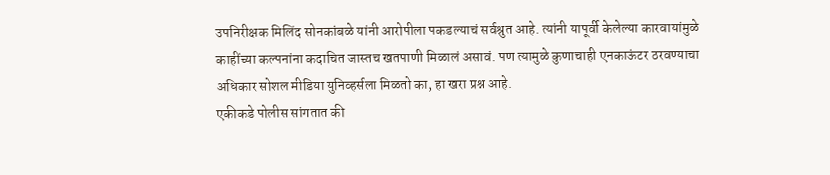उपनिरीक्षक मिलिंद सोनकांबळे यांनी आरोपीला पकडल्याचं सर्वश्रुत आहे. त्यांनी यापूर्वी केलेल्या कारवायांमुळे काहींच्या कल्पनांना कदाचित जास्तच खतपाणी मिळालं असावं. पण त्यामुळे कुणाचाही एनकाऊंटर ठरवण्याचा अधिकार सोशल मीडिया युनिव्हर्सला मिळतो का, हा खरा प्रश्न आहे.
एकीकडे पोलीस सांगतात की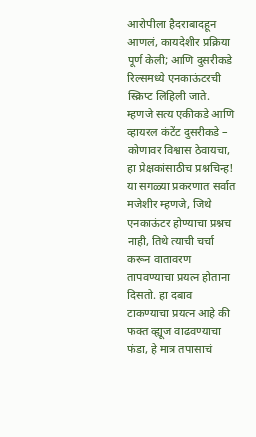आरोपीला हैदराबादहून आणलं, कायदेशीर प्रक्रिया पूर्ण केली; आणि दुसरीकडे रिल्समध्ये एनकाऊंटरची स्क्रिप्ट लिहिली जाते. म्हणजे सत्य एकीकडे आणि व्हायरल कंटेंट दुसरीकडे – कोणावर विश्वास ठेवायचा, हा प्रेक्षकांसाठीच प्रश्नचिन्ह! या सगळ्या प्रकरणात सर्वात मजेशीर म्हणजे, जिथे एनकाऊंटर होण्याचा प्रश्नच नाही, तिथे त्याची चर्चा करून वातावरण तापवण्याचा प्रयत्न होताना दिसतो. हा दबाव टाकण्याचा प्रयत्न आहे की फक्त व्ह्यूज वाढवण्याचा फंडा, हे मात्र तपासाचं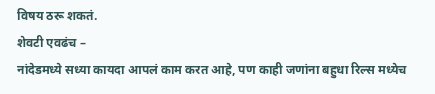विषय ठरू शकतं.
शेवटी एवढंच –
नांदेडमध्ये सध्या कायदा आपलं काम करत आहे, पण काही जणांना बहुधा रिल्स मध्येच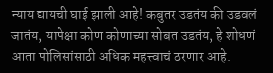न्याय द्यायची घाई झाली आहे! कबुतर उडतंय की उडवलं जातंय, यापेक्षा कोण कोणाच्या सोबत उडतंय, हे शोधणं आता पोलिसांसाठी अधिक महत्त्वाचं ठरणार आहे.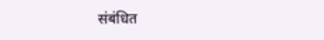संबंधित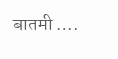बातमी ….